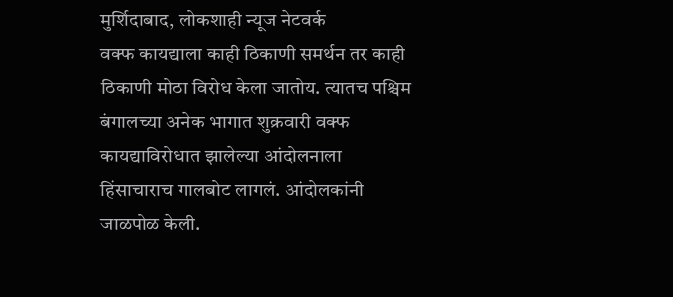मुर्शिदाबाद, लोकशाही न्यूज नेटवर्क
वक्फ कायद्याला काही ठिकाणी समर्थन तर काही ठिकाणी मोठा विरोध केला जातोय. त्यातच पश्चिम बंगालच्या अनेक भागात शुक्रवारी वक्फ कायद्याविरोधात झालेल्या आंदोलनाला हिंसाचाराच गालबोट लागलं. आंदोलकांनी जाळपोळ केली.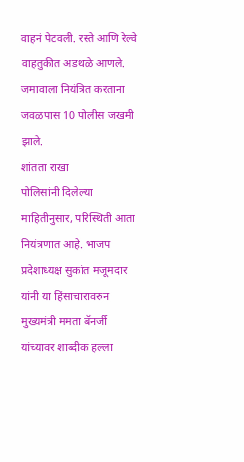वाहनं पेटवली. रस्ते आणि रेल्वे वाहतुकीत अडथळे आणले. जमावाला नियंत्रित करताना जवळपास 10 पोलीस जखमी झाले.
शांतता राखा
पोलिसांनी दिलेल्या माहितीनुसार, परिस्थिती आता नियंत्रणात आहे. भाजप प्रदेशाध्यक्ष सुकांत मजूमदार यांनी या हिंसाचारावरुन मुख्यमंत्री ममता बॅनर्जी यांच्यावर शाब्दीक हल्ला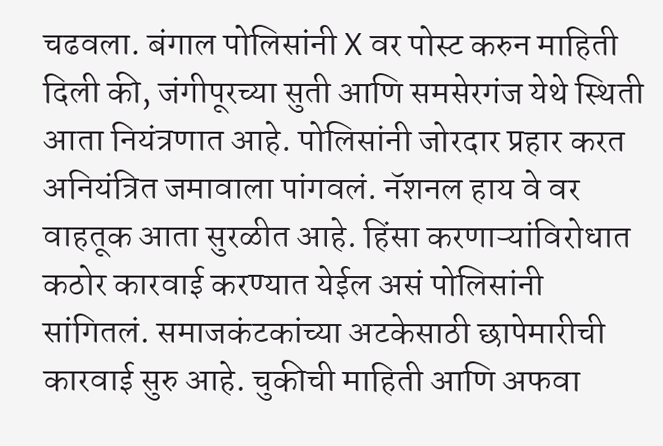चढवला. बंगाल पोलिसांनी X वर पोस्ट करुन माहिती दिली की, जंगीपूरच्या सुती आणि समसेरगंज येथे स्थिती आता नियंत्रणात आहे. पोलिसांनी जोरदार प्रहार करत अनियंत्रित जमावाला पांगवलं. नॅशनल हाय वे वर वाहतूक आता सुरळीत आहे. हिंसा करणाऱ्यांविरोधात कठोर कारवाई करण्यात येईल असं पोलिसांनी सांगितलं. समाजकंटकांच्या अटकेसाठी छापेमारीची कारवाई सुरु आहे. चुकीची माहिती आणि अफवा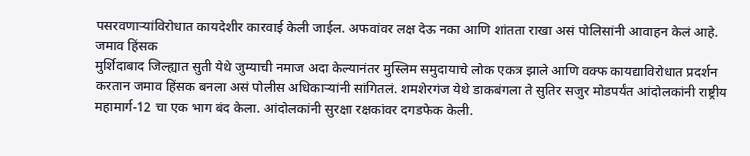पसरवणाऱ्यांविरोधात कायदेशीर कारवाई केली जाईल. अफवांवर लक्ष देऊ नका आणि शांतता राखा असं पोलिसांनी आवाहन केलं आहे.
जमाव हिंसक
मुर्शिदाबाद जिल्ह्यात सुती येथे जुम्याची नमाज अदा केल्यानंतर मुस्लिम समुदायाचे लोक एकत्र झाले आणि वक्फ कायद्याविरोधात प्रदर्शन करतान जमाव हिंसक बनला असं पोलीस अधिकाऱ्यांनी सांगितलं. शमशेरगंज येथे डाकबंगला ते सुतिर सजुर मोडपर्यंत आंदोलकांनी राष्ट्रीय महामार्ग-12 चा एक भाग बंद केला. आंदोलकांनी सुरक्षा रक्षकांवर दगडफेक केली.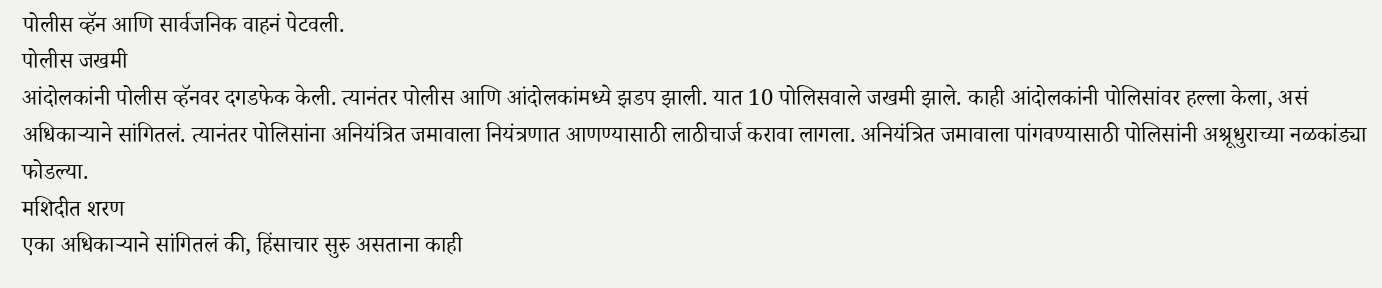पोलीस व्हॅन आणि सार्वजनिक वाहनं पेटवली.
पोलीस जखमी
आंदोलकांनी पोलीस व्हॅनवर दगडफेक केली. त्यानंतर पोलीस आणि आंदोलकांमध्ये झडप झाली. यात 10 पोलिसवाले जखमी झाले. काही आंदोलकांनी पोलिसांवर हल्ला केला, असं अधिकाऱ्याने सांगितलं. त्यानंतर पोलिसांना अनियंत्रित जमावाला नियंत्रणात आणण्यासाठी लाठीचार्ज करावा लागला. अनियंत्रित जमावाला पांगवण्यासाठी पोलिसांनी अश्रूधुराच्या नळकांड्या फोडल्या.
मशिदीत शरण
एका अधिकाऱ्याने सांगितलं की, हिंसाचार सुरु असताना काही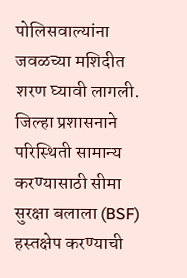पोलिसवाल्यांना जवळच्या मशिदीत शरण घ्यावी लागली. जिल्हा प्रशासनाने परिस्थिती सामान्य करण्यासाठी सीमा सुरक्षा बलाला (BSF) हस्तक्षेप करण्याची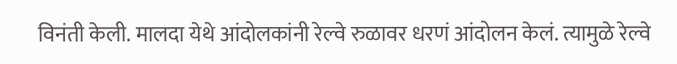विनंती केली. मालदा येथे आंदोलकांनी रेल्वे रुळावर धरणं आंदोलन केलं. त्यामुळे रेल्वे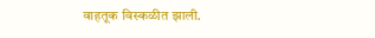वाहतूक विस्कळीत झाली.